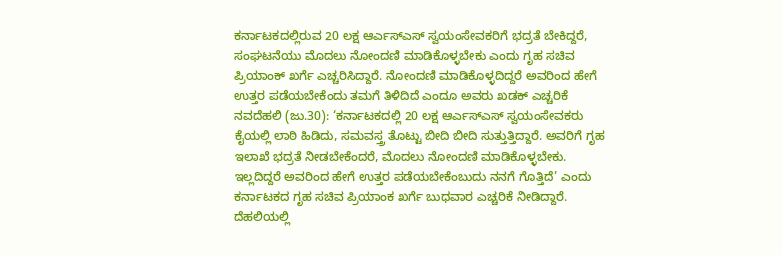ಕರ್ನಾಟಕದಲ್ಲಿರುವ 20 ಲಕ್ಷ ಆರ್ಎಸ್ಎಸ್ ಸ್ವಯಂಸೇವಕರಿಗೆ ಭದ್ರತೆ ಬೇಕಿದ್ದರೆ, ಸಂಘಟನೆಯು ಮೊದಲು ನೋಂದಣಿ ಮಾಡಿಕೊಳ್ಳಬೇಕು ಎಂದು ಗೃಹ ಸಚಿವ ಪ್ರಿಯಾಂಕ್ ಖರ್ಗೆ ಎಚ್ಚರಿಸಿದ್ದಾರೆ. ನೋಂದಣಿ ಮಾಡಿಕೊಳ್ಳದಿದ್ದರೆ ಅವರಿಂದ ಹೇಗೆ ಉತ್ತರ ಪಡೆಯಬೇಕೆಂದು ತಮಗೆ ತಿಳಿದಿದೆ ಎಂದೂ ಅವರು ಖಡಕ್ ಎಚ್ಚರಿಕೆ
ನವದೆಹಲಿ (ಜು.30): ‘ಕರ್ನಾಟಕದಲ್ಲಿ 20 ಲಕ್ಷ ಆರ್ಎಸ್ಎಸ್ ಸ್ವಯಂಸೇವಕರು ಕೈಯಲ್ಲಿ ಲಾಠಿ ಹಿಡಿದು, ಸಮವಸ್ತ್ರ ತೊಟ್ಟು ಬೀದಿ ಬೀದಿ ಸುತ್ತುತ್ತಿದ್ದಾರೆ. ಅವರಿಗೆ ಗೃಹ ಇಲಾಖೆ ಭದ್ರತೆ ನೀಡಬೇಕೆಂದರೆ, ಮೊದಲು ನೋಂದಣಿ ಮಾಡಿಕೊಳ್ಳಬೇಕು. ಇಲ್ಲದಿದ್ದರೆ ಅವರಿಂದ ಹೇಗೆ ಉತ್ತರ ಪಡೆಯಬೇಕೆಂಬುದು ನನಗೆ ಗೊತ್ತಿದೆ’ ಎಂದು ಕರ್ನಾಟಕದ ಗೃಹ ಸಚಿವ ಪ್ರಿಯಾಂಕ ಖರ್ಗೆ ಬುಧವಾರ ಎಚ್ಚರಿಕೆ ನೀಡಿದ್ದಾರೆ.
ದೆಹಲಿಯಲ್ಲಿ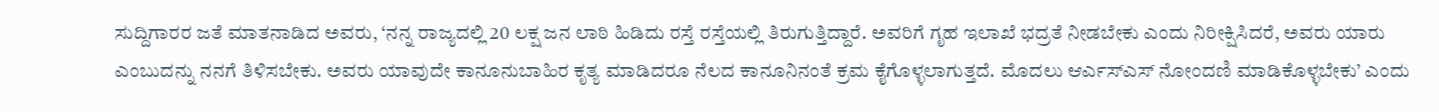ಸುದ್ದಿಗಾರರ ಜತೆ ಮಾತನಾಡಿದ ಅವರು, ‘ನನ್ನ ರಾಜ್ಯದಲ್ಲಿ 20 ಲಕ್ಷ ಜನ ಲಾಠಿ ಹಿಡಿದು ರಸ್ತೆ ರಸ್ತೆಯಲ್ಲಿ ತಿರುಗುತ್ತಿದ್ದಾರೆ. ಅವರಿಗೆ ಗೃಹ ಇಲಾಖೆ ಭದ್ರತೆ ನೀಡಬೇಕು ಎಂದು ನಿರೀಕ್ಷಿಸಿದರೆ, ಅವರು ಯಾರು ಎಂಬುದನ್ನು ನನಗೆ ತಿಳಿಸಬೇಕು. ಅವರು ಯಾವುದೇ ಕಾನೂನುಬಾಹಿರ ಕೃತ್ಯ ಮಾಡಿದರೂ ನೆಲದ ಕಾನೂನಿನಂತೆ ಕ್ರಮ ಕೈಗೊಳ್ಳಲಾಗುತ್ತದೆ. ಮೊದಲು ಆರ್ಎಸ್ಎಸ್ ನೋಂದಣಿ ಮಾಡಿಕೊಳ್ಳಬೇಕು’ ಎಂದು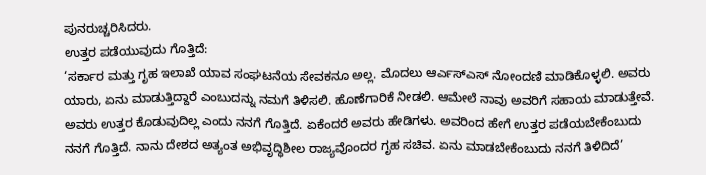ಪುನರುಚ್ಚರಿಸಿದರು.
ಉತ್ತರ ಪಡೆಯುವುದು ಗೊತ್ತಿದೆ:
‘ಸರ್ಕಾರ ಮತ್ತು ಗೃಹ ಇಲಾಖೆ ಯಾವ ಸಂಘಟನೆಯ ಸೇವಕನೂ ಅಲ್ಲ. ಮೊದಲು ಆರ್ಎಸ್ಎಸ್ ನೋಂದಣಿ ಮಾಡಿಕೊಳ್ಳಲಿ. ಅವರು ಯಾರು, ಏನು ಮಾಡುತ್ತಿದ್ದಾರೆ ಎಂಬುದನ್ನು ನಮಗೆ ತಿಳಿಸಲಿ. ಹೊಣೆಗಾರಿಕೆ ನೀಡಲಿ. ಆಮೇಲೆ ನಾವು ಅವರಿಗೆ ಸಹಾಯ ಮಾಡುತ್ತೇವೆ. ಅವರು ಉತ್ತರ ಕೊಡುವುದಿಲ್ಲ ಎಂದು ನನಗೆ ಗೊತ್ತಿದೆ. ಏಕೆಂದರೆ ಅವರು ಹೇಡಿಗಳು. ಅವರಿಂದ ಹೇಗೆ ಉತ್ತರ ಪಡೆಯಬೇಕೆಂಬುದು ನನಗೆ ಗೊತ್ತಿದೆ. ನಾನು ದೇಶದ ಅತ್ಯಂತ ಅಭಿವೃದ್ಧಿಶೀಲ ರಾಜ್ಯವೊಂದರ ಗೃಹ ಸಚಿವ. ಏನು ಮಾಡಬೇಕೆಂಬುದು ನನಗೆ ತಿಳಿದಿದೆ’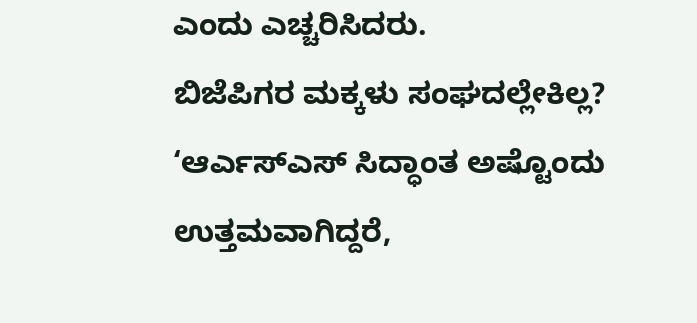ಎಂದು ಎಚ್ಚರಿಸಿದರು.
ಬಿಜೆಪಿಗರ ಮಕ್ಕಳು ಸಂಘದಲ್ಲೇಕಿಲ್ಲ?
‘ಆರ್ಎಸ್ಎಸ್ ಸಿದ್ಧಾಂತ ಅಷ್ಟೊಂದು ಉತ್ತಮವಾಗಿದ್ದರೆ,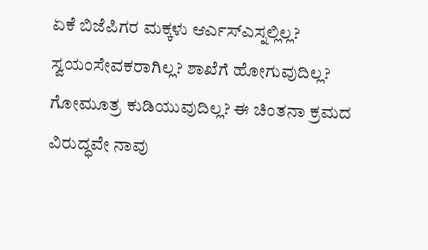ಏಕೆ ಬಿಜೆಪಿಗರ ಮಕ್ಕಳು ಆರ್ಎಸ್ಎಸ್ನಲ್ಲಿಲ್ಲ? ಸ್ವಯಂಸೇವಕರಾಗಿಲ್ಲ? ಶಾಖೆಗೆ ಹೋಗುವುದಿಲ್ಲ? ಗೋಮೂತ್ರ ಕುಡಿಯುವುದಿಲ್ಲ? ಈ ಚಿಂತನಾ ಕ್ರಮದ ವಿರುದ್ಧವೇ ನಾವು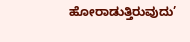ಹೋರಾಡುತ್ತಿರುವುದು’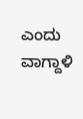ಎಂದು ವಾಗ್ದಾಳಿ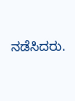ನಡೆಸಿದರು.